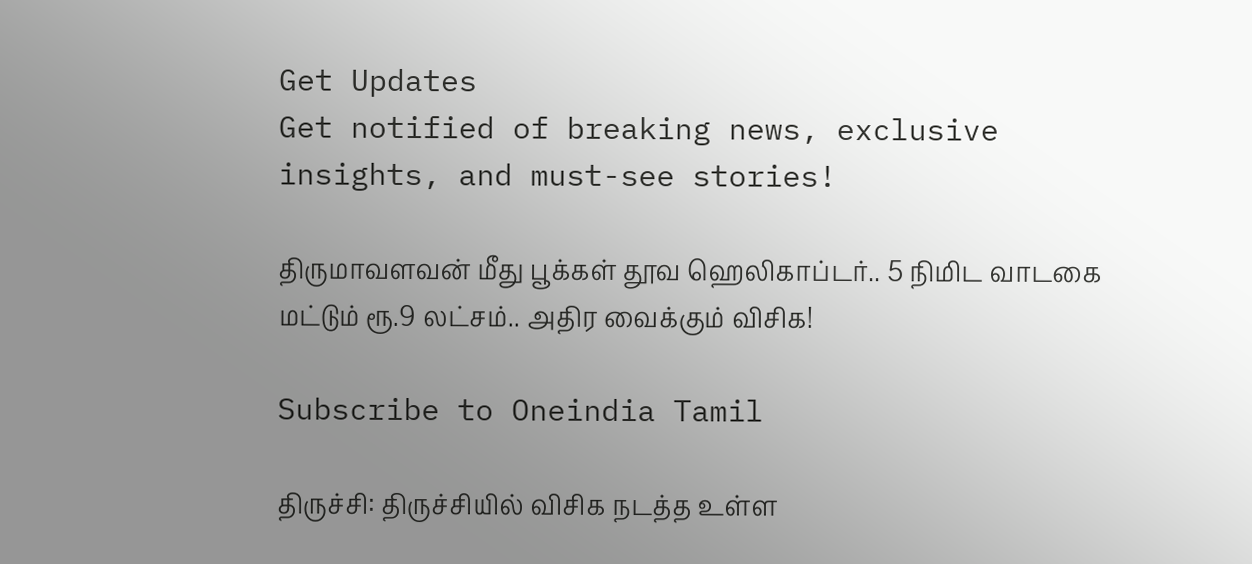Get Updates
Get notified of breaking news, exclusive insights, and must-see stories!

திருமாவளவன் மீது பூக்கள் தூவ ஹெலிகாப்டர்.. 5 நிமிட வாடகை மட்டும் ரூ.9 லட்சம்.. அதிர வைக்கும் விசிக!

Subscribe to Oneindia Tamil

திருச்சி: திருச்சியில் விசிக நடத்த உள்ள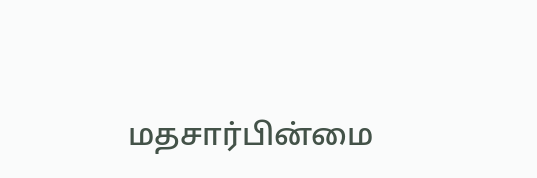மதசார்பின்மை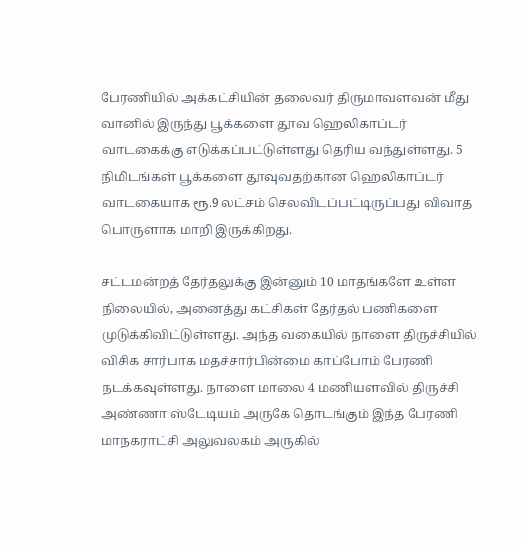பேரணியில் அக்கட்சியின் தலைவர் திருமாவளவன் மீது வானில் இருந்து பூக்களை தூவ ஹெலிகாப்டர் வாடகைக்கு எடுக்கப்பட்டுள்ளது தெரிய வந்துள்ளது. 5 நிமிடங்கள் பூக்களை தூவுவதற்கான ஹெலிகாப்டர் வாடகையாக ரூ.9 லட்சம் செலவிடப்பட்டிருப்பது விவாத பொருளாக மாறி இருக்கிறது.

சட்டமன்றத் தேர்தலுக்கு இன்னும் 10 மாதங்களே உள்ள நிலையில், அனைத்து கட்சிகள் தேர்தல் பணிகளை முடுக்கிவிட்டுள்ளது. அந்த வகையில் நாளை திருச்சியில் விசிக சார்பாக மதச்சார்பின்மை காப்போம் பேரணி நடக்கவுள்ளது. நாளை மாலை 4 மணியளவில் திருச்சி அண்ணா ஸ்டேடியம் அருகே தொடங்கும் இந்த பேரணி மாநகராட்சி அலுவலகம் அருகில்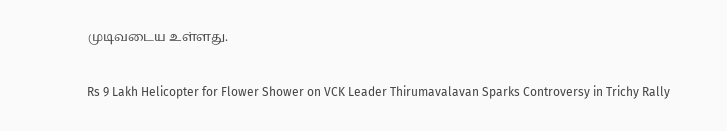முடிவடைய உள்ளது.

Rs 9 Lakh Helicopter for Flower Shower on VCK Leader Thirumavalavan Sparks Controversy in Trichy Rally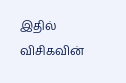இதில் விசிகவின்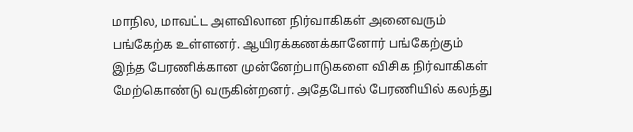மாநில, மாவட்ட அளவிலான நிர்வாகிகள் அனைவரும் பங்கேற்க உள்ளனர். ஆயிரக்கணக்கானோர் பங்கேற்கும் இந்த பேரணிக்கான முன்னேற்பாடுகளை விசிக நிர்வாகிகள் மேற்கொண்டு வருகின்றனர். அதேபோல் பேரணியில் கலந்து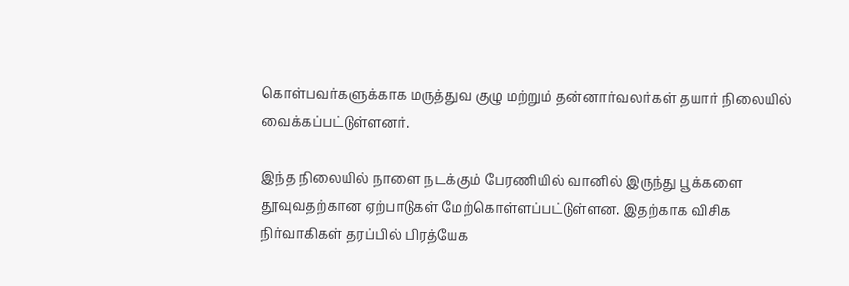கொள்பவர்களுக்காக மருத்துவ குழு மற்றும் தன்னார்வலர்கள் தயார் நிலையில் வைக்கப்பட்டுள்ளனர்.

இந்த நிலையில் நாளை நடக்கும் பேரணியில் வானில் இருந்து பூக்களை தூவுவதற்கான ஏற்பாடுகள் மேற்கொள்ளப்பட்டுள்ளன. இதற்காக விசிக நிர்வாகிகள் தரப்பில் பிரத்யேக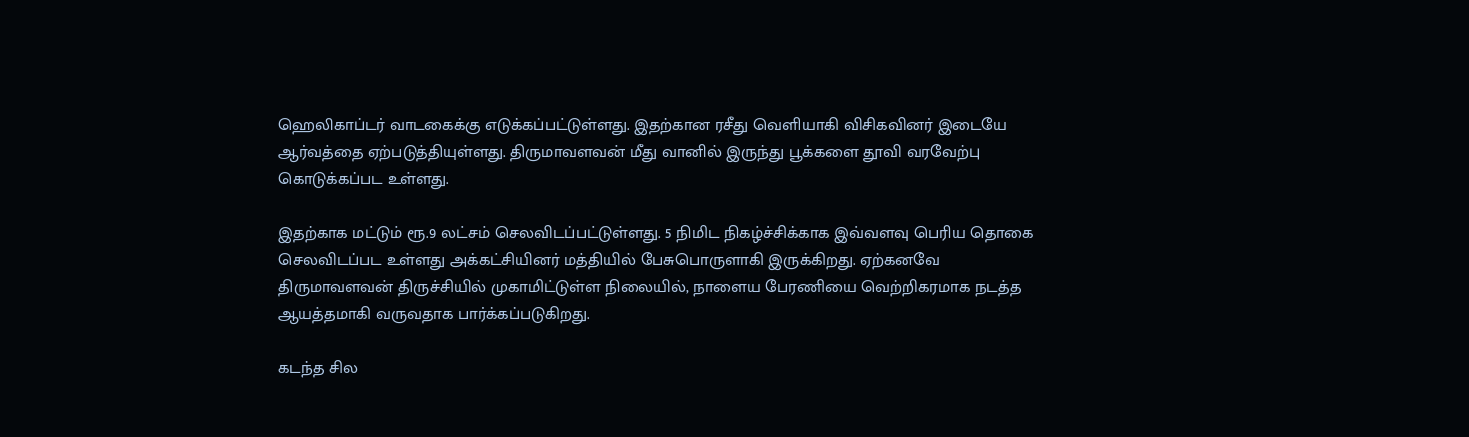ஹெலிகாப்டர் வாடகைக்கு எடுக்கப்பட்டுள்ளது. இதற்கான ரசீது வெளியாகி விசிகவினர் இடையே ஆர்வத்தை ஏற்படுத்தியுள்ளது. திருமாவளவன் மீது வானில் இருந்து பூக்களை தூவி வரவேற்பு கொடுக்கப்பட உள்ளது.

இதற்காக மட்டும் ரூ.9 லட்சம் செலவிடப்பட்டுள்ளது. 5 நிமிட நிகழ்ச்சிக்காக இவ்வளவு பெரிய தொகை செலவிடப்பட உள்ளது அக்கட்சியினர் மத்தியில் பேசுபொருளாகி இருக்கிறது. ஏற்கனவே திருமாவளவன் திருச்சியில் முகாமிட்டுள்ள நிலையில், நாளைய பேரணியை வெற்றிகரமாக நடத்த ஆயத்தமாகி வருவதாக பார்க்கப்படுகிறது.

கடந்த சில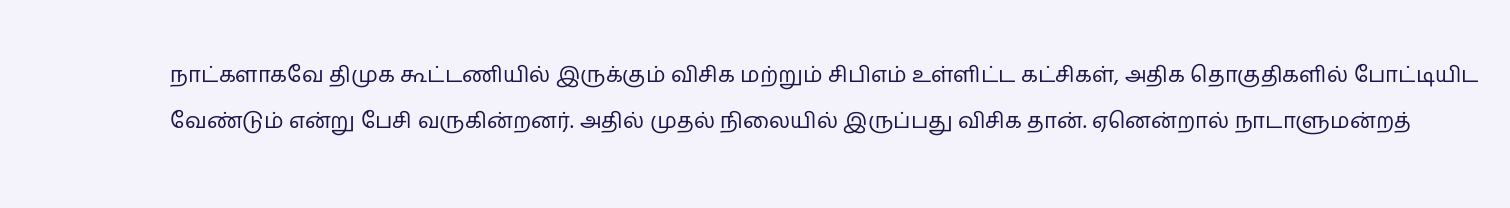நாட்களாகவே திமுக கூட்டணியில் இருக்கும் விசிக மற்றும் சிபிஎம் உள்ளிட்ட கட்சிகள், அதிக தொகுதிகளில் போட்டியிட வேண்டும் என்று பேசி வருகின்றனர். அதில் முதல் நிலையில் இருப்பது விசிக தான். ஏனென்றால் நாடாளுமன்றத்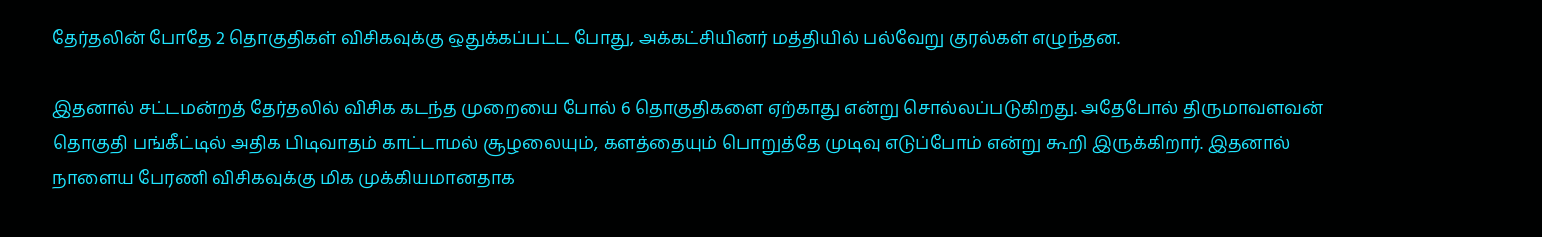தேர்தலின் போதே 2 தொகுதிகள் விசிகவுக்கு ஒதுக்கப்பட்ட போது, அக்கட்சியினர் மத்தியில் பல்வேறு குரல்கள் எழுந்தன.

இதனால் சட்டமன்றத் தேர்தலில் விசிக கடந்த முறையை போல் 6 தொகுதிகளை ஏற்காது என்று சொல்லப்படுகிறது. அதேபோல் திருமாவளவன் தொகுதி பங்கீட்டில் அதிக பிடிவாதம் காட்டாமல் சூழலையும், களத்தையும் பொறுத்தே முடிவு எடுப்போம் என்று கூறி இருக்கிறார். இதனால் நாளைய பேரணி விசிகவுக்கு மிக முக்கியமானதாக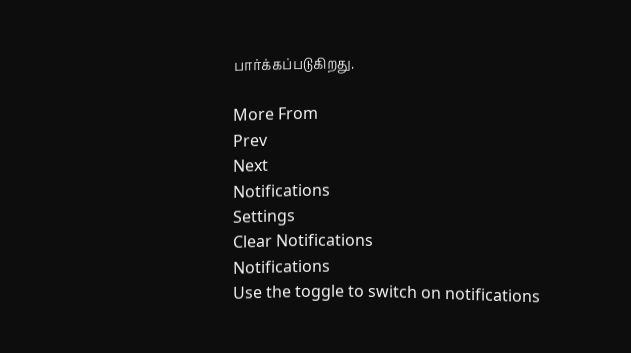பார்க்கப்படுகிறது.

More From
Prev
Next
Notifications
Settings
Clear Notifications
Notifications
Use the toggle to switch on notifications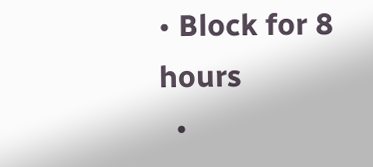• Block for 8 hours
  •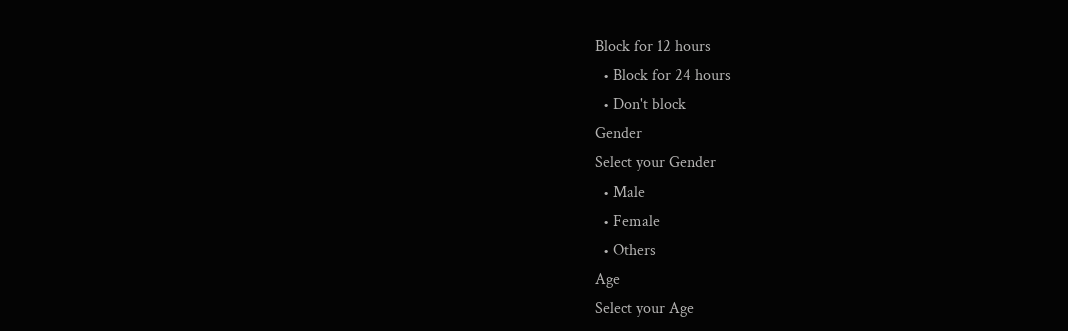Block for 12 hours
  • Block for 24 hours
  • Don't block
Gender
Select your Gender
  • Male
  • Female
  • Others
Age
Select your Age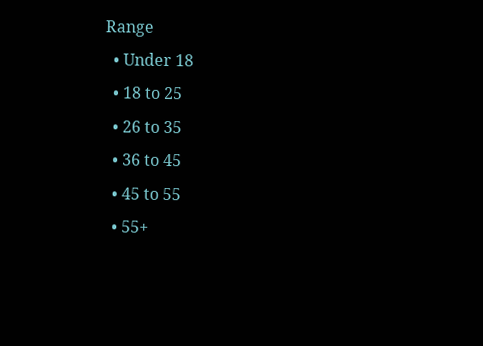Range
  • Under 18
  • 18 to 25
  • 26 to 35
  • 36 to 45
  • 45 to 55
  • 55+